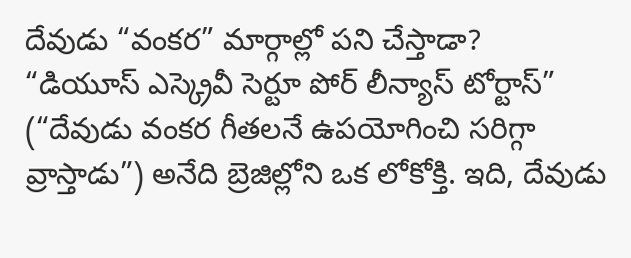దేవుడు “వంకర” మార్గాల్లో పని చేస్తాడా?
“డియూస్ ఎస్క్రెవీ సెర్టూ పోర్ లీన్యాస్ టోర్టాస్” (“దేవుడు వంకర గీతలనే ఉపయోగించి సరిగ్గా వ్రాస్తాడు”) అనేది బ్రెజిల్లోని ఒక లోకోక్తి. ఇది, దేవుడు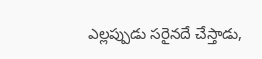ఎల్లప్పుడు సరైనదే చేస్తాడు,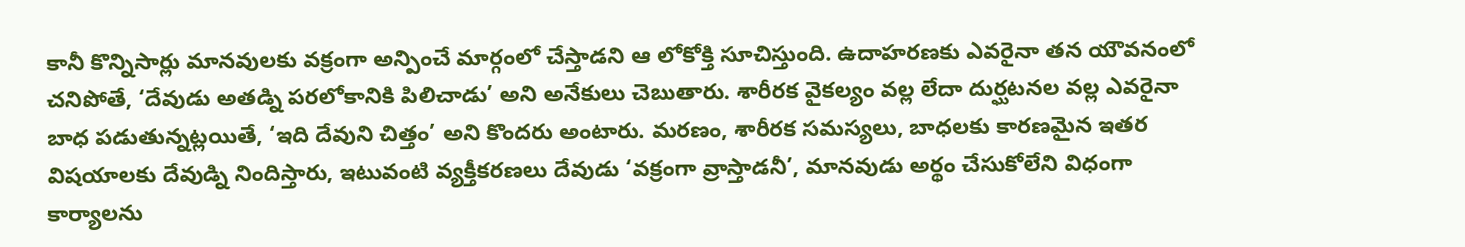కానీ కొన్నిసార్లు మానవులకు వక్రంగా అన్పించే మార్గంలో చేస్తాడని ఆ లోకోక్తి సూచిస్తుంది. ఉదాహరణకు ఎవరైనా తన యౌవనంలో చనిపోతే, ‘దేవుడు అతడ్ని పరలోకానికి పిలిచాడు’ అని అనేకులు చెబుతారు. శారీరక వైకల్యం వల్ల లేదా దుర్ఘటనల వల్ల ఎవరైనా బాధ పడుతున్నట్లయితే, ‘ఇది దేవుని చిత్తం’ అని కొందరు అంటారు. మరణం, శారీరక సమస్యలు, బాధలకు కారణమైన ఇతర విషయాలకు దేవుడ్ని నిందిస్తారు, ఇటువంటి వ్యక్తీకరణలు దేవుడు ‘వక్రంగా వ్రాస్తాడనీ’, మానవుడు అర్థం చేసుకోలేని విధంగా కార్యాలను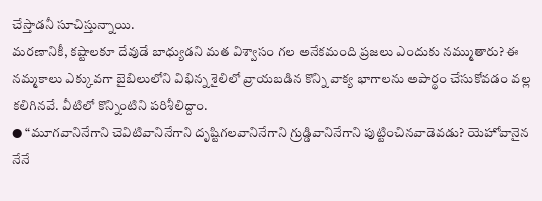చేస్తాడనీ సూచిస్తున్నాయి.
మరణానికీ, కష్టాలకూ దేవుడే బాధ్యుడని మత విశ్వాసం గల అనేకమంది ప్రజలు ఎందుకు నమ్ముతారు? ఈ నమ్మకాలు ఎక్కువగా బైబిలులోని విభిన్న శైలిలో వ్రాయబడిన కొన్ని వాక్య భాగాలను అపార్థం చేసుకోవడం వల్ల కలిగినవే. వీటిలో కొన్నింటిని పరిశీలిద్దాం.
● “మూగవానినేగాని చెవిటివానినేగాని దృష్టిగలవానినేగాని గ్రుడ్డివానినేగాని పుట్టించినవాడెవడు? యెహోవానైన నేనే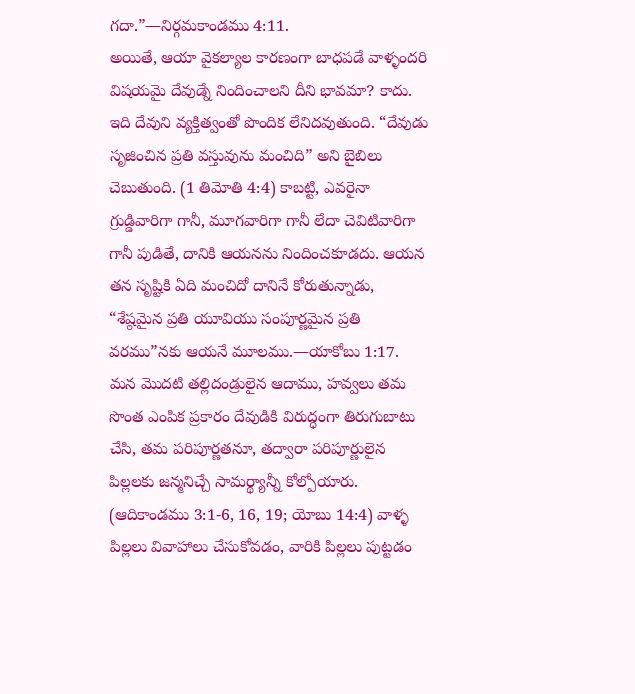గదా.”—నిర్గమకాండము 4:11.
అయితే, ఆయా వైకల్యాల కారణంగా బాధపడే వాళ్ళందరి విషయమై దేవుడ్నే నిందించాలని దీని భావమా? కాదు. ఇది దేవుని వ్యక్తిత్వంతో పొందిక లేనిదవుతుంది. “దేవుడు సృజించిన ప్రతి వస్తువును మంచిది” అని బైబిలు చెబుతుంది. (1 తిమోతి 4:4) కాబట్టి, ఎవరైనా గ్రుడ్డివారిగా గానీ, మూగవారిగా గానీ లేదా చెవిటివారిగా గానీ పుడితే, దానికి ఆయనను నిందించకూడదు. ఆయన తన సృష్టికి ఏది మంచిదో దానినే కోరుతున్నాడు, “శేష్ఠమైన ప్రతి యూవియు సంపూర్ణమైన ప్రతి వరము”నకు ఆయనే మూలము.—యాకోబు 1:17.
మన మొదటి తల్లిదండ్రులైన ఆదాము, హవ్వలు తమ సొంత ఎంపిక ప్రకారం దేవుడికి విరుద్ధంగా తిరుగుబాటు చేసి, తమ పరిపూర్ణతనూ, తద్వారా పరిపూర్ణులైన పిల్లలకు జన్మనిచ్చే సామర్థ్యాన్నీ కోల్పోయారు. (ఆదికాండము 3:1-6, 16, 19; యోబు 14:4) వాళ్ళ పిల్లలు వివాహాలు చేసుకోవడం, వారికి పిల్లలు పుట్టడం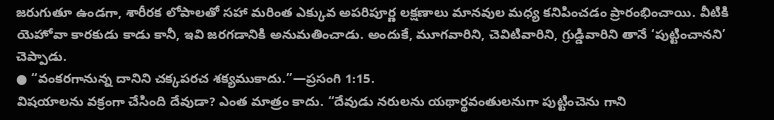జరుగుతూ ఉండగా, శారీరక లోపాలతో సహా మరింత ఎక్కువ అపరిపూర్ణ లక్షణాలు మానవుల మధ్య కనిపించడం ప్రారంభించాయి. వీటికి యెహోవా కారకుడు కాడు కానీ, ఇవి జరగడానికి అనుమతించాడు. అందుకే, మూగవారిని, చెవిటివారిని, గ్రుడ్డివారిని తానే ‘పుట్టించానని’ చెప్పాడు.
● “వంకరగానున్న దానిని చక్కపరచ శక్యముకాదు.”—ప్రసంగి 1:15.
విషయాలను వక్రంగా చేసింది దేవుడా? ఎంత మాత్రం కాదు. “దేవుడు నరులను యథార్థవంతులనుగా పుట్టించెను గాని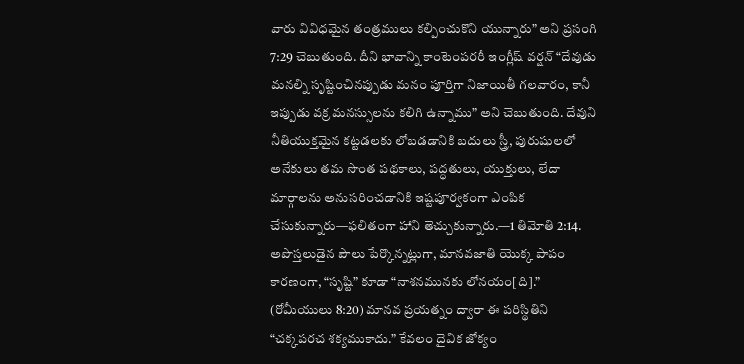వారు వివిధమైన తంత్రములు కల్పించుకొని యున్నారు” అని ప్రసంగి 7:29 చెబుతుంది. దీని భావాన్ని కాంటెంపరరీ ఇంగ్లీష్ వర్షన్ “దేవుడు మనల్ని సృష్టించినప్పుడు మనం పూర్తిగా నిజాయితీ గలవారం, కానీ ఇప్పుడు వక్ర మనస్సులను కలిగి ఉన్నాము” అని చెబుతుంది. దేవుని నీతియుక్తమైన కట్టడలకు లోబడడానికి బదులు స్త్రీ, పురుషులలో అనేకులు తమ సొంత పథకాలు, పద్ధతులు, యుక్తులు, లేదా మార్గాలను అనుసరించడానికి ఇష్టపూర్వకంగా ఎంపిక చేసుకున్నారు—ఫలితంగా హాని తెచ్చుకున్నారు.—1 తిమోతి 2:14.
అపొస్తలుడైన పౌలు పేర్కొన్నట్లుగా, మానవజాతి యొక్క పాపం కారణంగా, “సృష్టి” కూడా “నాశనమునకు లోనయం[ది].” (రోమీయులు 8:20) మానవ ప్రయత్నం ద్వారా ఈ పరిస్థితిని “చక్కపరచ శక్యముకాదు.” కేవలం దైవిక జోక్యం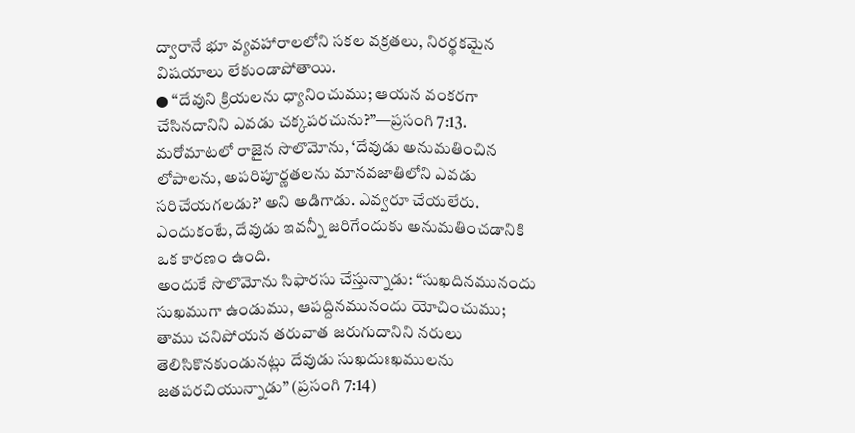ద్వారానే భూ వ్యవహారాలలోని సకల వక్రతలు, నిరర్థకమైన విషయాలు లేకుండాపోతాయి.
● “దేవుని క్రియలను ధ్యానించుము; ఆయన వంకరగా చేసినదానిని ఎవడు చక్కపరచును?”—ప్రసంగి 7:13.
మరోమాటలో రాజైన సొలొమోను, ‘దేవుడు అనుమతించిన లోపాలను, అపరిపూర్ణతలను మానవజాతిలోని ఎవడు సరిచేయగలడు?’ అని అడిగాడు. ఎవ్వరూ చేయలేరు. ఎందుకంటే, దేవుడు ఇవన్నీ జరిగేందుకు అనుమతించడానికి ఒక కారణం ఉంది.
అందుకే సొలొమోను సిఫారసు చేస్తున్నాడు: “సుఖదినమునందు సుఖముగా ఉండుము, ఆపద్దినమునందు యోచించుము; తాము చనిపోయన తరువాత జరుగుదానిని నరులు తెలిసికొనకుండునట్లు దేవుడు సుఖదుఃఖములను జతపరచియున్నాడు” (ప్రసంగి 7:14)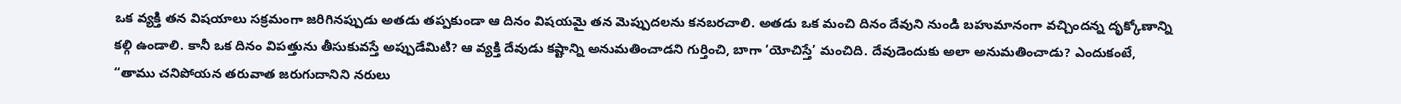ఒక వ్యక్తి తన విషయాలు సక్రమంగా జరిగినప్పుడు అతడు తప్పకుండా ఆ దినం విషయమై తన మెప్పుదలను కనబరచాలి. అతడు ఒక మంచి దినం దేవుని నుండి బహుమానంగా వచ్చిందన్న దృక్కోణాన్ని కల్గి ఉండాలి. కానీ ఒక దినం విపత్తును తీసుకువస్తే అప్పుడేమిటి? ఆ వ్యక్తి దేవుడు కష్టాన్ని అనుమతించాడని గుర్తించి, బాగా ‘యోచిస్తే’ మంచిది. దేవుడెందుకు అలా అనుమతించాడు? ఎందుకంటే, “తాము చనిపోయన తరువాత జరుగుదానిని నరులు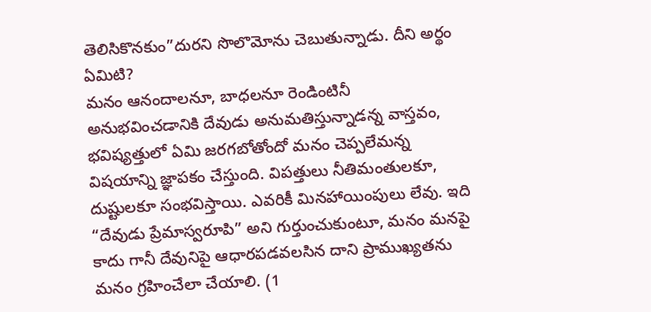తెలిసికొనకుం”దురని సొలొమోను చెబుతున్నాడు. దీని అర్థం ఏమిటి?
మనం ఆనందాలనూ, బాధలనూ రెండింటినీ అనుభవించడానికి దేవుడు అనుమతిస్తున్నాడన్న వాస్తవం, భవిష్యత్తులో ఏమి జరగబోతోందో మనం చెప్పలేమన్న విషయాన్ని జ్ఞాపకం చేస్తుంది. విపత్తులు నీతిమంతులకూ, దుష్టులకూ సంభవిస్తాయి. ఎవరికీ మినహాయింపులు లేవు. ఇది “దేవుడు ప్రేమాస్వరూపి” అని గుర్తుంచుకుంటూ, మనం మనపై కాదు గానీ దేవునిపై ఆధారపడవలసిన దాని ప్రాముఖ్యతను మనం గ్రహించేలా చేయాలి. (1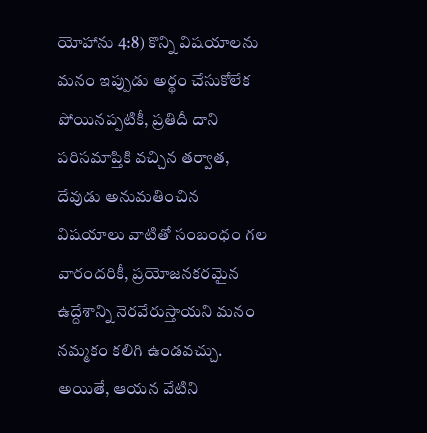యోహాను 4:8) కొన్ని విషయాలను మనం ఇప్పుడు అర్థం చేసుకోలేక పోయినప్పటికీ, ప్రతిదీ దాని పరిసమాప్తికి వచ్చిన తర్వాత, దేవుడు అనుమతించిన విషయాలు వాటితో సంబంధం గల వారందరికీ, ప్రయోజనకరమైన ఉద్దేశాన్ని నెరవేరుస్తాయని మనం నమ్మకం కలిగి ఉండవచ్చు.
అయితే, ఆయన వేటిని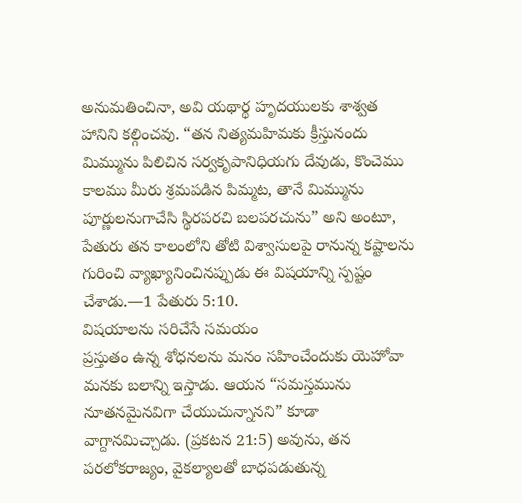అనుమతించినా, అవి యథార్థ హృదయులకు శాశ్వత హానిని కల్గించవు. “తన నిత్యమహిమకు క్రీస్తునందు మిమ్మును పిలిచిన సర్వకృపానిధియగు దేవుడు, కొంచెము కాలము మీరు శ్రమపడిన పిమ్మట, తానే మిమ్మును పూర్ణులనుగాచేసి స్థిరపరచి బలపరచును” అని అంటూ, పేతురు తన కాలంలోని తోటి విశ్వాసులపై రానున్న కష్టాలను గురించి వ్యాఖ్యానించినప్పుడు ఈ విషయాన్ని స్పష్టం చేశాడు.—1 పేతురు 5:10.
విషయాలను సరిచేసే సమయం
ప్రస్తుతం ఉన్న శోధనలను మనం సహించేందుకు యెహోవా మనకు బలాన్ని ఇస్తాడు. ఆయన “సమస్తమును నూతనమైనవిగా చేయుచున్నానని” కూడా వాగ్దానమిచ్చాడు. (ప్రకటన 21:5) అవును, తన పరలోకరాజ్యం, వైకల్యాలతో బాధపడుతున్న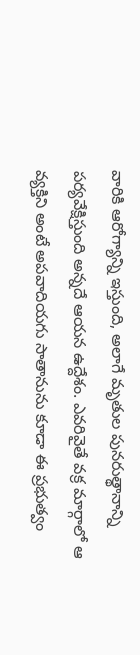వారికి ఆరోగ్యాన్ని ఇస్తుంది, అలాగే మృతుల పునరుత్థానాన్ని పర్యవేక్షిస్తుంది అన్నదే ఆయన ఉద్దేశం. ఎవరివైతే వక్ర మార్గాలో ఆ వ్యక్తిని అంటే అపవాదియగు సాతానును కూడా ఈ ప్రభుత్వం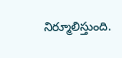నిర్మూలిస్తుంది.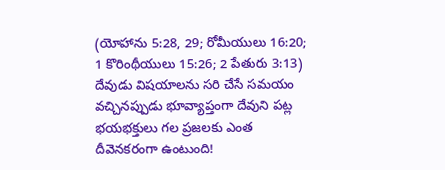(యోహాను 5:28, 29; రోమీయులు 16:20; 1 కొరింథీయులు 15:26; 2 పేతురు 3:13) దేవుడు విషయాలను సరి చేసే సమయం వచ్చినప్పుడు భూవ్యాప్తంగా దేవుని పట్ల భయభక్తులు గల ప్రజలకు ఎంత దీవెనకరంగా ఉంటుంది!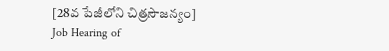[28వ పేజీలోని చిత్రసౌజన్యం]
Job Hearing of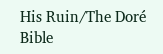His Ruin/The Doré Bible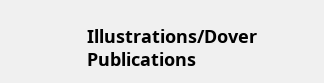Illustrations/Dover Publications